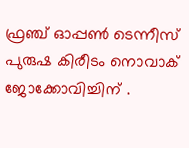ഫ്രഞ്ച് ഓപ്പൺ ടെന്നീസ് പുരുഷ കിരീടം നൊവാക് ജോക്കോവിച്ചിന് .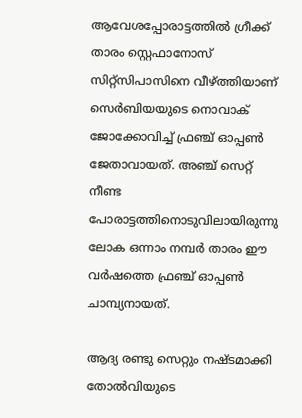ആവേശപ്പോരാട്ടത്തില്‍ ഗ്രീക്ക് താരം സ്റ്റെഫാനോസ് സിറ്റ്‌സിപാസിനെ വീഴ്ത്തിയാണ് സെര്‍ബിയയുടെ നൊവാക് ജോക്കോവിച്ച് ഫ്രഞ്ച് ഓപ്പണ്‍ ജേതാവായത്. അഞ്ച് സെറ്റ് നീണ്ട പോരാട്ടത്തിനൊടുവിലായിരുന്നു ലോക ഒന്നാം നമ്പര്‍ താരം ഈ വര്‍ഷത്തെ ഫ്രഞ്ച് ഓപ്പണ്‍ ചാമ്പ്യനായത്.

ആദ്യ രണ്ടു സെറ്റും നഷ്ടമാക്കി തോല്‍വിയുടെ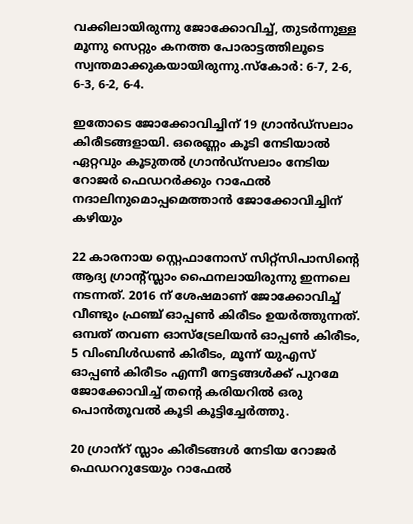വക്കിലായിരുന്നു ജോക്കോവിച്ച്, തുടര്‍ന്നുള്ള മൂന്നു സെറ്റും കനത്ത പോരാട്ടത്തിലൂടെ സ്വന്തമാക്കുകയായിരുന്നു.സ്‌കോര്‍: 6-7, 2-6, 6-3, 6-2, 6-4.

ഇതോടെ ജോക്കോവിച്ചിന് 19 ഗ്രാന്‍ഡ്‌സലാം കിരീടങ്ങളായി. ഒരെണ്ണം കൂടി നേടിയാല്‍ ഏറ്റവും കൂടുതല്‍ ഗ്രാന്‍ഡ്‌സലാം നേടിയ റോജര്‍ ഫെഡറര്‍ക്കും റാഫേല്‍ നദാലിനുമൊപ്പമെത്താന്‍ ജോക്കോവിച്ചിന് കഴിയും

22 കാരനായ സ്റ്റെഫാനോസ് സിറ്റ്‌സിപാസിന്റെ ആദ്യ ഗ്രാന്റ്സ്ലാം ഫൈനലായിരുന്നു ഇന്നലെ നടന്നത്. 2016 ന് ശേഷമാണ് ജോക്കോവിച്ച് വീണ്ടും ഫ്രഞ്ച് ഓപ്പൺ കിരീടം ഉയർത്തുന്നത്. ഒമ്പത് തവണ ഓസ്ട്രേലിയൻ ഓപ്പൺ കിരീടം, 5 വിംബിൾഡൺ കിരീടം, മൂന്ന് യുഎസ് ഓപ്പൺ കിരീടം എന്നീ നേട്ടങ്ങൾക്ക് പുറമേ ജോക്കോവിച്ച് തന്റെ കരിയറിൽ ഒരു പൊൻതൂവൽ കൂടി കൂട്ടിച്ചേർത്തു.

20 ഗ്രാന‍്റ് സ്ലാം കിരീടങ്ങൾ നേടിയ റോജർ ഫെഡററുടേയും റാഫേൽ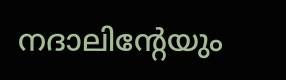നദാലിന്റേയും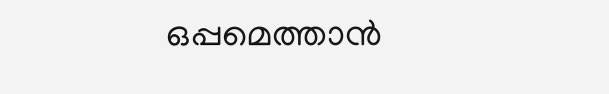ഒപ്പമെത്താൻ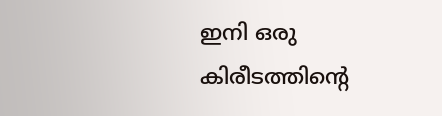ഇനി ഒരു കിരീടത്തിന്റെ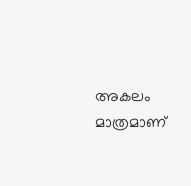അകലം മാത്രമാണ്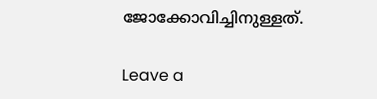ജോക്കോവിച്ചിനുള്ളത്.

Leave a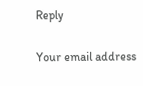Reply

Your email address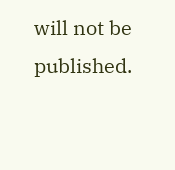will not be published.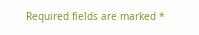Required fields are marked *